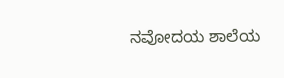ನವೋದಯ ಶಾಲೆಯ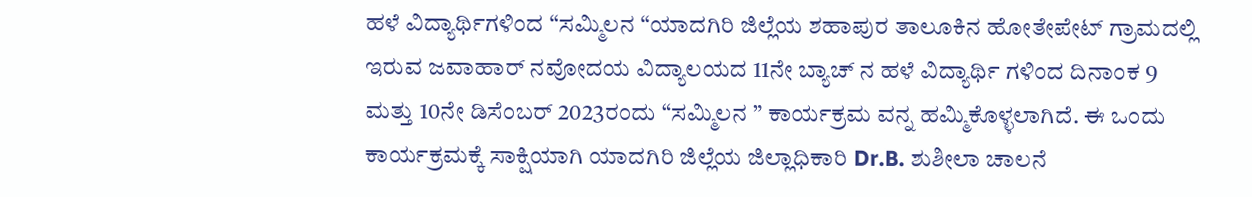ಹಳೆ ವಿದ್ಯಾರ್ಥಿಗಳಿಂದ “ಸಮ್ಮಿಲನ “ಯಾದಗಿರಿ ಜಿಲ್ಲೆಯ ಶಹಾಪುರ ತಾಲೂಕಿನ ಹೋತೇಪೇಟ್ ಗ್ರಾಮದಲ್ಲಿ ಇರುವ ಜವಾಹಾರ್ ನವೋದಯ ವಿದ್ಯಾಲಯದ 11ನೇ ಬ್ಯಾಚ್ ನ ಹಳೆ ವಿದ್ಯಾರ್ಥಿ ಗಳಿಂದ ದಿನಾಂಕ 9 ಮತ್ತು 10ನೇ ಡಿಸೆಂಬರ್ 2023ರಂದು “ಸಮ್ಮಿಲನ ” ಕಾರ್ಯಕ್ರಮ ವನ್ನ ಹಮ್ಮಿಕೊಳ್ಳಲಾಗಿದೆ. ಈ ಒಂದು ಕಾರ್ಯಕ್ರಮಕ್ಕೆ ಸಾಕ್ಷಿಯಾಗಿ ಯಾದಗಿರಿ ಜಿಲ್ಲೆಯ ಜಿಲ್ಲಾಧಿಕಾರಿ Dr.B. ಶುಶೀಲಾ ಚಾಲನೆ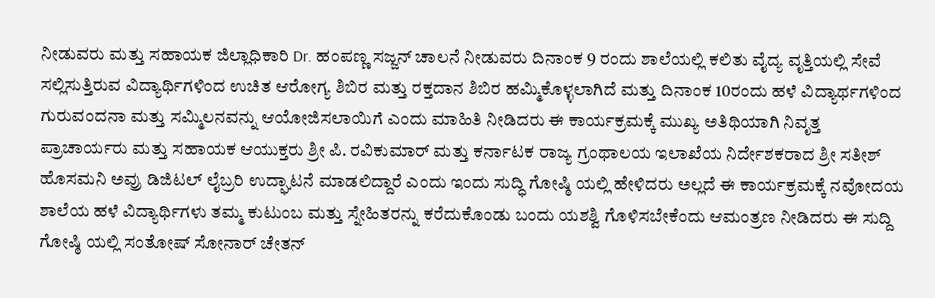ನೀಡುವರು ಮತ್ತು ಸಹಾಯಕ ಜಿಲ್ಲಾಧಿಕಾರಿ Dr. ಹಂಪಣ್ಣ ಸಜ್ಜನ್ ಚಾಲನೆ ನೀಡುವರು ದಿನಾಂಕ 9 ರಂದು ಶಾಲೆಯಲ್ಲಿ ಕಲಿತು ವೈದ್ಯ ವೃತ್ತಿಯಲ್ಲಿ ಸೇವೆ ಸಲ್ಲಿಸುತ್ತಿರುವ ವಿದ್ಯಾರ್ಥಿಗಳಿಂದ ಉಚಿತ ಆರೋಗ್ಯ ಶಿಬಿರ ಮತ್ತು ರಕ್ತದಾನ ಶಿಬಿರ ಹಮ್ಮಿಕೊಳ್ಳಲಾಗಿದೆ ಮತ್ತು ದಿನಾಂಕ 10ರಂದು ಹಳೆ ವಿದ್ಯಾರ್ಥಗಳಿಂದ ಗುರುವಂದನಾ ಮತ್ತು ಸಮ್ಮಿಲನವನ್ನು ಆಯೋಜಿಸಲಾಯಿಗೆ ಎಂದು ಮಾಹಿತಿ ನೀಡಿದರು ಈ ಕಾರ್ಯಕ್ರಮಕ್ಕೆ ಮುಖ್ಯ ಅತಿಥಿಯಾಗಿ ನಿವೃತ್ತ ಪ್ರಾಚಾರ್ಯರು ಮತ್ತು ಸಹಾಯಕ ಆಯುಕ್ತರು ಶ್ರೀ ಪಿ. ರವಿಕುಮಾರ್ ಮತ್ತು ಕರ್ನಾಟಕ ರಾಜ್ಯ ಗ್ರಂಥಾಲಯ ಇಲಾಖೆಯ ನಿರ್ದೇಶಕರಾದ ಶ್ರೀ ಸತೀಶ್ ಹೊಸಮನಿ ಅವ್ರು ಡಿಜಿಟಲ್ ಲೈಬ್ರರಿ ಉದ್ಘಾಟನೆ ಮಾಡಲಿದ್ದಾರೆ ಎಂದು ಇಂದು ಸುದ್ಧಿ ಗೋಷ್ಠಿ ಯಲ್ಲಿ ಹೇಳಿದರು ಅಲ್ಲದೆ ಈ ಕಾರ್ಯಕ್ರಮಕ್ಕೆ ನವೋದಯ ಶಾಲೆಯ ಹಳೆ ವಿದ್ಯಾರ್ಥಿಗಳು ತಮ್ಮ ಕುಟುಂಬ ಮತ್ತು ಸ್ನೇಹಿತರನ್ನು ಕರೆದುಕೊಂಡು ಬಂದು ಯಶಶ್ವಿ ಗೊಳಿಸಬೇಕೆಂದು ಆಮಂತ್ರಣ ನೀಡಿದರು ಈ ಸುದ್ದಿ ಗೋಷ್ಠಿ ಯಲ್ಲಿ ಸಂತೋಷ್ ಸೋನಾರ್ ಚೇತನ್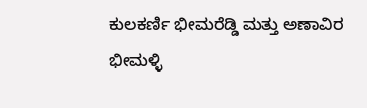ಕುಲಕರ್ಣಿ ಭೀಮರೆಡ್ಡಿ ಮತ್ತು ಅಣಾವಿರ ಭೀಮಳ್ಳಿ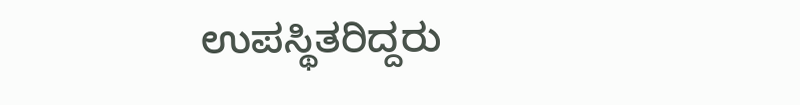ಉಪಸ್ಥಿತರಿದ್ದರು